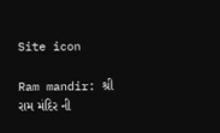Site icon

Ram mandir: શ્રી રામ મંદિર ની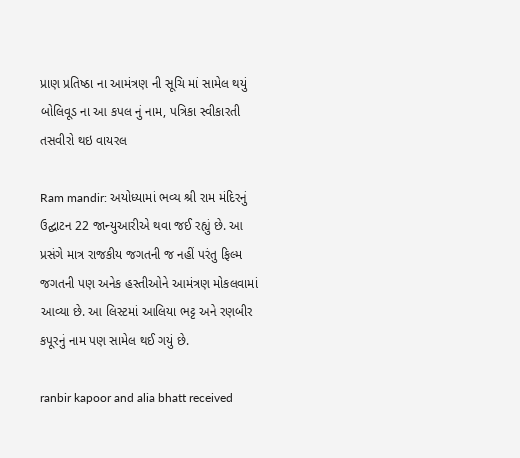પ્રાણ પ્રતિષ્ઠા ના આમંત્રણ ની સૂચિ માં સામેલ થયું બોલિવૂડ ના આ કપલ નું નામ, પત્રિકા સ્વીકારતી તસવીરો થઇ વાયરલ

Ram mandir: અયોધ્યામાં ભવ્ય શ્રી રામ મંદિરનું ઉદ્ઘાટન 22 જાન્યુઆરીએ થવા જઈ રહ્યું છે. આ પ્રસંગે માત્ર રાજકીય જગતની જ નહીં પરંતુ ફિલ્મ જગતની પણ અનેક હસ્તીઓને આમંત્રણ મોકલવામાં આવ્યા છે. આ લિસ્ટમાં આલિયા ભટ્ટ અને રણબીર કપૂરનું નામ પણ સામેલ થઈ ગયું છે.

ranbir kapoor and alia bhatt received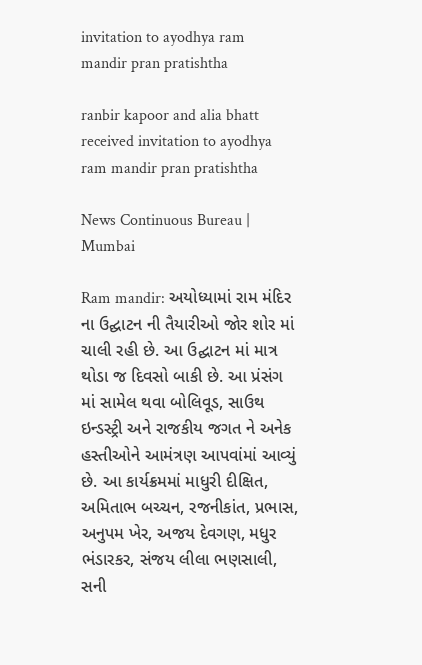invitation to ayodhya ram mandir pran pratishtha

ranbir kapoor and alia bhatt received invitation to ayodhya ram mandir pran pratishtha

News Continuous Bureau | Mumbai

Ram mandir: અયોધ્યામાં રામ મંદિર ના ઉદ્ઘાટન ની તૈયારીઓ જોર શોર માં ચાલી રહી છે. આ ઉદ્ઘાટન માં માત્ર થોડા જ દિવસો બાકી છે. આ પ્રંસંગ માં સામેલ થવા બોલિવૂડ, સાઉથ ઇન્ડસ્ટ્રી અને રાજકીય જગત ને અનેક હસ્તીઓને આમંત્રણ આપવાંમાં આવ્યું છે. આ કાર્યક્રમમાં માધુરી દીક્ષિત, અમિતાભ બચ્ચન, રજનીકાંત, પ્રભાસ, અનુપમ ખેર, અજય દેવગણ, મધુર ભંડારકર, સંજય લીલા ભણસાલી, સની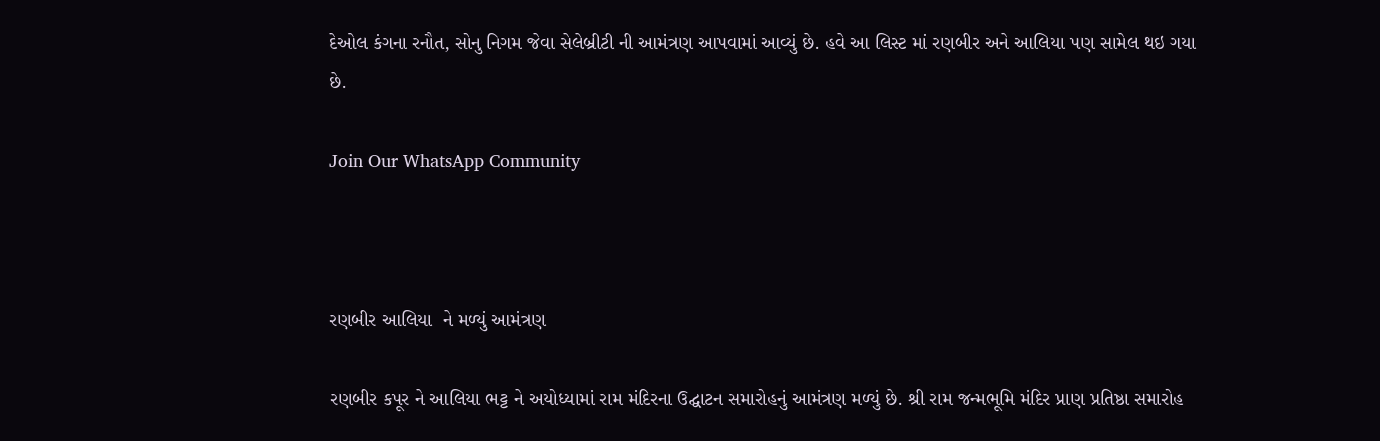દેઓલ કંગના રનૌત, સોનુ નિગમ જેવા સેલેબ્રીટી ની આમંત્રણ આપવામાં આવ્યું છે. હવે આ લિસ્ટ માં રણબીર અને આલિયા પણ સામેલ થઇ ગયા છે.

Join Our WhatsApp Community



રણબીર આલિયા  ને મળ્યું આમંત્રણ

રણબીર કપૂર ને આલિયા ભટ્ટ ને અયોધ્યામાં રામ મંદિરના ઉદ્ઘાટન સમારોહનું આમંત્રણ મળ્યું છે. શ્રી રામ જન્મભૂમિ મંદિર પ્રાણ પ્રતિષ્ઠા સમારોહ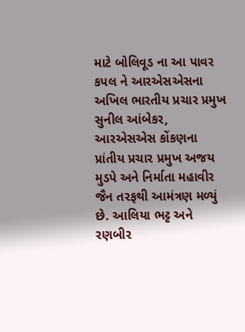માટે બોલિવૂડ ના આ પાવર કપલ ને આરએસએસના અખિલ ભારતીય પ્રચાર પ્રમુખ સુનીલ આંબેકર, આરએસએસ કોંકણના પ્રાંતીય પ્રચાર પ્રમુખ અજય મુડપે અને નિર્માતા મહાવીર જૈન તરફથી આમંત્રણ મળ્યું  છે. આલિયા ભટ્ટ અને રણબીર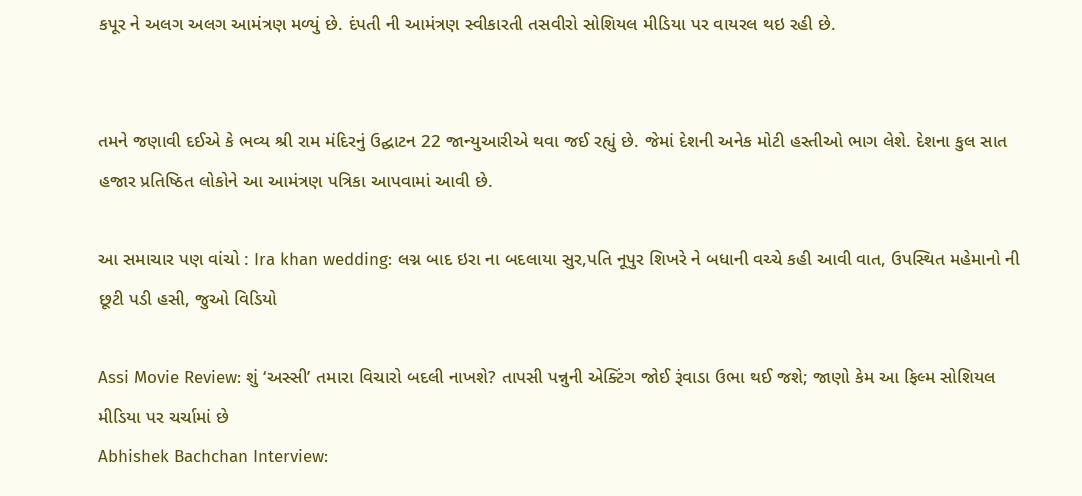કપૂર ને અલગ અલગ આમંત્રણ મળ્યું છે. દંપતી ની આમંત્રણ સ્વીકારતી તસવીરો સોશિયલ મીડિયા પર વાયરલ થઇ રહી છે.


તમને જણાવી દઈએ કે ભવ્ય શ્રી રામ મંદિરનું ઉદ્ઘાટન 22 જાન્યુઆરીએ થવા જઈ રહ્યું છે. જેમાં દેશની અનેક મોટી હસ્તીઓ ભાગ લેશે. દેશના કુલ સાત હજાર પ્રતિષ્ઠિત લોકોને આ આમંત્રણ પત્રિકા આપવામાં આવી છે.

આ સમાચાર પણ વાંચો : Ira khan wedding: લગ્ન બાદ ઇરા ના બદલાયા સુર,પતિ નૂપુર શિખરે ને બધાની વચ્ચે કહી આવી વાત, ઉપસ્થિત મહેમાનો ની છૂટી પડી હસી, જુઓ વિડિયો

Assi Movie Review: શું ‘અસ્સી’ તમારા વિચારો બદલી નાખશે? તાપસી પન્નુની એક્ટિંગ જોઈ રૂંવાડા ઉભા થઈ જશે; જાણો કેમ આ ફિલ્મ સોશિયલ મીડિયા પર ચર્ચામાં છે
Abhishek Bachchan Interview: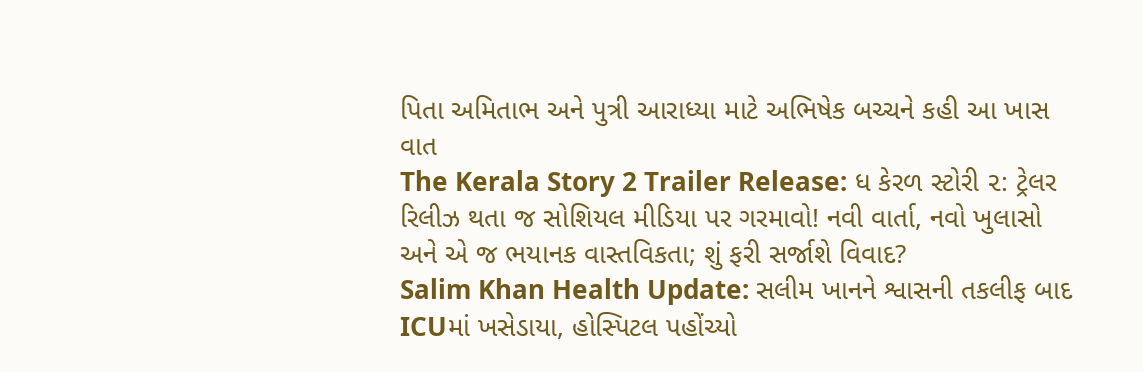પિતા અમિતાભ અને પુત્રી આરાધ્યા માટે અભિષેક બચ્ચને કહી આ ખાસ વાત
The Kerala Story 2 Trailer Release: ધ કેરળ સ્ટોરી ૨: ટ્રેલર રિલીઝ થતા જ સોશિયલ મીડિયા પર ગરમાવો! નવી વાર્તા, નવો ખુલાસો અને એ જ ભયાનક વાસ્તવિકતા; શું ફરી સર્જાશે વિવાદ?
Salim Khan Health Update: સલીમ ખાનને શ્વાસની તકલીફ બાદ ICUમાં ખસેડાયા, હોસ્પિટલ પહોંચ્યો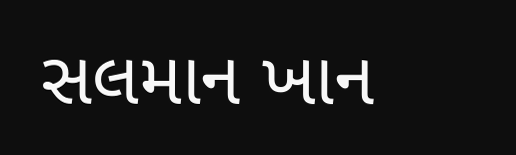સલમાન ખાન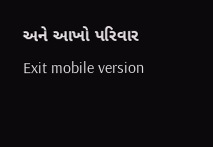અને આખો પરિવાર
Exit mobile version